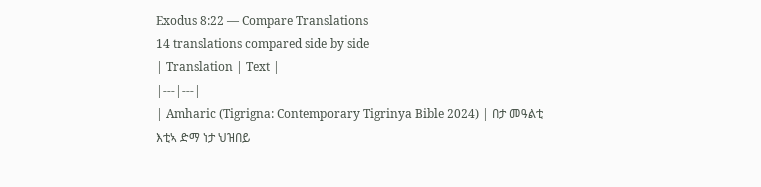Exodus 8:22 — Compare Translations
14 translations compared side by side
| Translation | Text |
|---|---|
| Amharic (Tigrigna: Contemporary Tigrinya Bible 2024) | በታ መዓልቲ እቲኣ ድማ ነታ ህዝበይ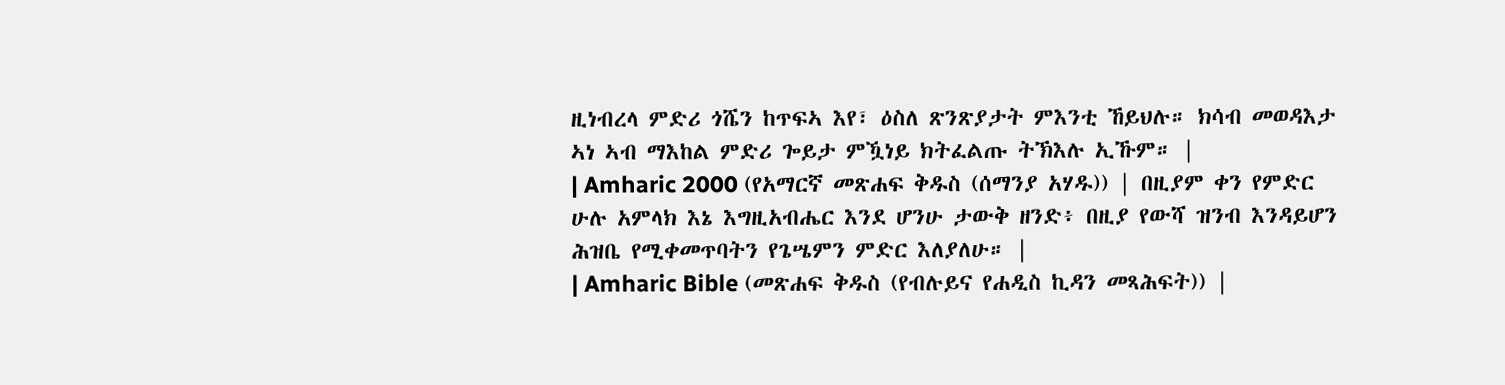ዚነብረላ ምድሪ ጎሼን ከጥፍኣ እየ፣ ዕስለ ጽንጽያታት ምእንቲ ኸይህሉ። ክሳብ መወዳእታ ኣነ ኣብ ማእከል ምድሪ ጐይታ ምዃነይ ክትፈልጡ ትኽእሉ ኢኹም። |
| Amharic 2000 (የአማርኛ መጽሐፍ ቅዱስ (ሰማንያ አሃዱ)) | በዚያም ቀን የምድር ሁሉ አምላክ እኔ እግዚአብሔር እንደ ሆንሁ ታውቅ ዘንድ፥ በዚያ የውሻ ዝንብ እንዳይሆን ሕዝቤ የሚቀመጥባትን የጌሤምን ምድር እለያለሁ። |
| Amharic Bible (መጽሐፍ ቅዱስ (የብሉይና የሐዲስ ኪዳን መጻሕፍት)) |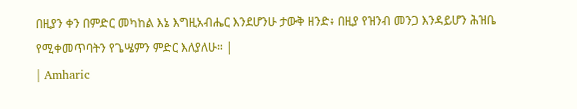በዚያን ቀን በምድር መካከል እኔ እግዚአብሔር እንደሆንሁ ታውቅ ዘንድ፥ በዚያ የዝንብ መንጋ እንዳይሆን ሕዝቤ የሚቀመጥባትን የጌሤምን ምድር እለያለሁ። |
| Amharic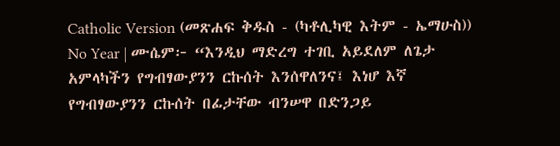Catholic Version (መጽሐፍ ቅዱስ - (ካቶሊካዊ እትም - ኤማሁስ)) No Year | ሙሴም፦ “እንዲህ ማድረግ ተገቢ አይደለም ለጌታ አምላካችን የግብፃውያንን ርኩሰት እንሰዋለንና፤ እነሆ እኛ የግብፃውያንን ርኩሰት በፊታቸው ብንሠዋ በድንጋይ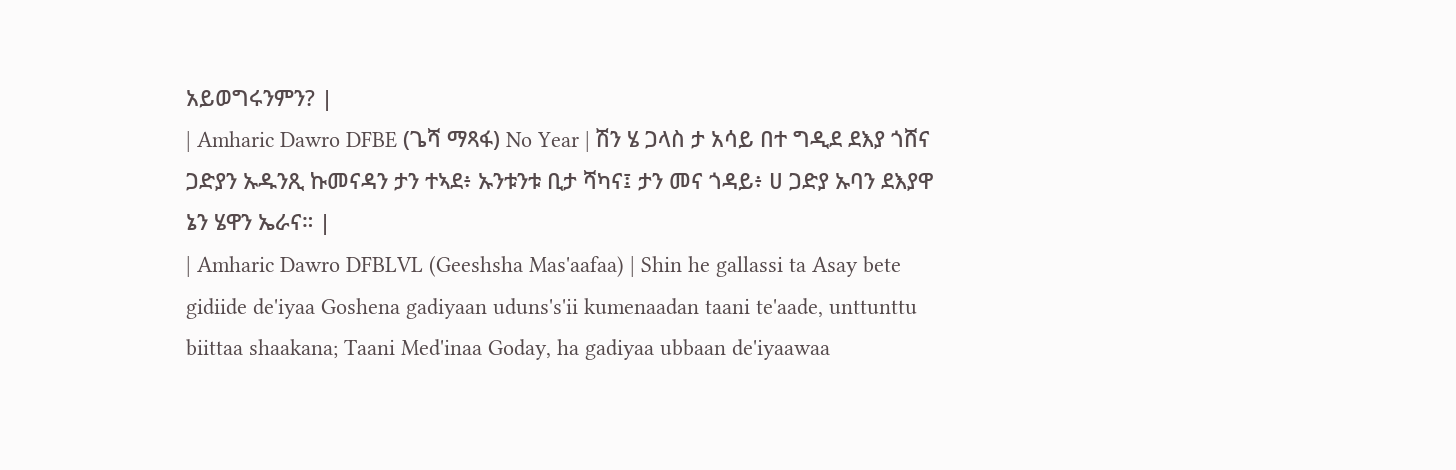አይወግሩንምን? |
| Amharic Dawro DFBE (ጌሻ ማጻፋ) No Year | ሽን ሄ ጋላስ ታ አሳይ በተ ግዲደ ደእያ ጎሸና ጋድያን ኡዱንጺ ኩመናዳን ታን ተኣደ፥ ኡንቱንቱ ቢታ ሻካና፤ ታን መና ጎዳይ፥ ሀ ጋድያ ኡባን ደእያዋ ኔን ሄዋን ኤራና። |
| Amharic Dawro DFBLVL (Geeshsha Mas'aafaa) | Shin he gallassi ta Asay bete gidiide de'iyaa Goshena gadiyaan uduns's'ii kumenaadan taani te'aade, unttunttu biittaa shaakana; Taani Med'inaa Goday, ha gadiyaa ubbaan de'iyaawaa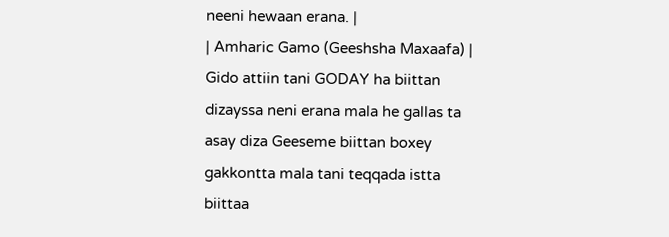neeni hewaan erana. |
| Amharic Gamo (Geeshsha Maxaafa) | Gido attiin tani GODAY ha biittan dizayssa neni erana mala he gallas ta asay diza Geeseme biittan boxey gakkontta mala tani teqqada istta biittaa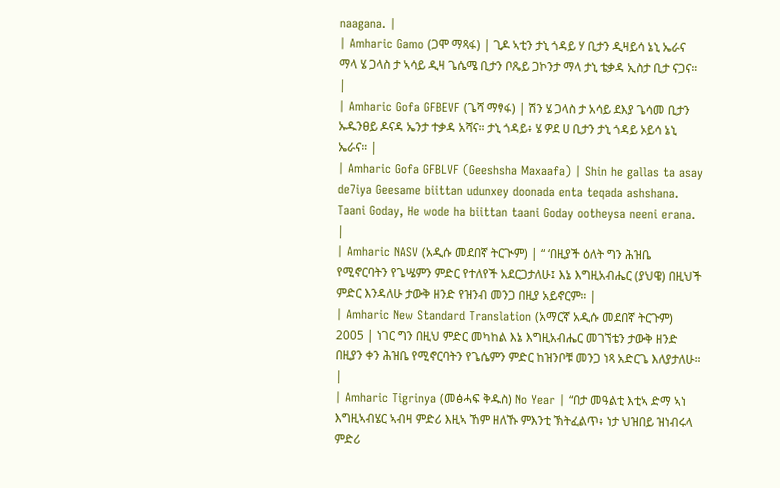naagana. |
| Amharic Gamo (ጋሞ ማጻፋ) | ጊዶ ኣቲን ታኒ ጎዳይ ሃ ቢታን ዲዛይሳ ኔኒ ኤራና ማላ ሄ ጋላስ ታ ኣሳይ ዲዛ ጌሴሜ ቢታን ቦጼይ ጋኮንታ ማላ ታኒ ቴቃዳ ኢስታ ቢታ ናጋና። |
| Amharic Gofa GFBEVF (ጌሻ ማፃፋ) | ሽን ሄ ጋላስ ታ አሳይ ደእያ ጌሳመ ቢታን ኡዱንፀይ ዶናዳ ኤንታ ተቃዳ አሻና። ታኒ ጎዳይ፥ ሄ ዎደ ሀ ቢታን ታኒ ጎዳይ ኦይሳ ኔኒ ኤራና። |
| Amharic Gofa GFBLVF (Geeshsha Maxaafa) | Shin he gallas ta asay de7iya Geesame biittan udunxey doonada enta teqada ashshana. Taani Goday, He wode ha biittan taani Goday ootheysa neeni erana. |
| Amharic NASV (አዲሱ መደበኛ ትርጒም) | “ ‘በዚያች ዕለት ግን ሕዝቤ የሚኖርባትን የጌሤምን ምድር የተለየች አደርጋታለሁ፤ እኔ እግዚአብሔር (ያህዌ) በዚህች ምድር እንዳለሁ ታውቅ ዘንድ የዝንብ መንጋ በዚያ አይኖርም። |
| Amharic New Standard Translation (አማርኛ አዲሱ መደበኛ ትርጉም) 2005 | ነገር ግን በዚህ ምድር መካከል እኔ እግዚአብሔር መገኘቴን ታውቅ ዘንድ በዚያን ቀን ሕዝቤ የሚኖርባትን የጌሴምን ምድር ከዝንቦቹ መንጋ ነጻ አድርጌ እለያታለሁ። |
| Amharic Tigrinya (መፅሓፍ ቅዱስ) No Year | “በታ መዓልቲ እቲኣ ድማ ኣነ እግዚኣብሄር ኣብዛ ምድሪ እዚኣ ኸም ዘለኹ ምእንቲ ኽትፈልጥ፥ ነታ ህዝበይ ዝነብሩላ ምድሪ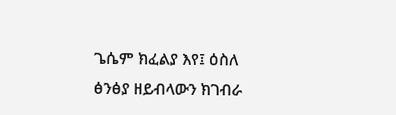ጌሴም ክፈልያ እየ፤ ዕስለ ፅንፅያ ዘይብላውን ክገብራ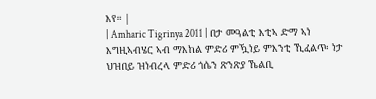እየ። |
| Amharic Tigrinya 2011 | በታ መዓልቲ እቲኣ ድማ ኣነ እግዚኣብሄር ኣብ ማእከል ምድሪ ምዃነይ ምእንቲ ኺፈልጥ፡ ነታ ህዝበይ ዝነብረላ ምድሪ ጎሴን ጽንጽያ ኼልቢ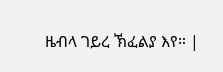ዜብላ ገይረ ኽፈልያ እየ። |